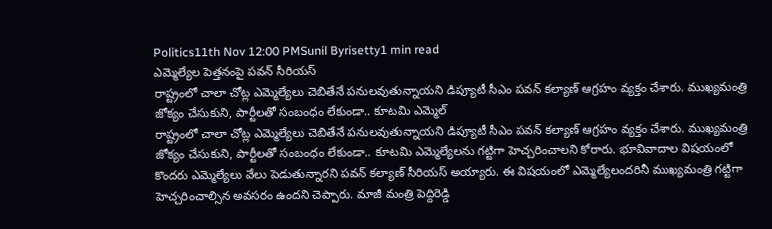Politics11th Nov 12:00 PMSunil Byrisetty1 min read
ఎమ్మెల్యేల పెత్తనంపై పవన్ సీరియస్
రాష్ట్రంలో చాలా చోట్ల ఎమ్మెల్యేలు చెబితేనే పనులవుతున్నాయని డిప్యూటీ సీఎం పవన్ కల్యాణ్ ఆగ్రహం వ్యక్తం చేశారు. ముఖ్యమంత్రి జోక్యం చేసుకుని, పార్టీలతో సంబంధం లేకుండా.. కూటమి ఎమ్మెల్
రాష్ట్రంలో చాలా చోట్ల ఎమ్మెల్యేలు చెబితేనే పనులవుతున్నాయని డిప్యూటీ సీఎం పవన్ కల్యాణ్ ఆగ్రహం వ్యక్తం చేశారు. ముఖ్యమంత్రి జోక్యం చేసుకుని, పార్టీలతో సంబంధం లేకుండా.. కూటమి ఎమ్మెల్యేలను గట్టిగా హెచ్చరించాలని కోరారు. భూవివాదాల విషయంలో కొందరు ఎమ్మెల్యేలు వేలు పెడుతున్నారని పవన్ కల్యాణ్ సీరియస్ అయ్యారు. ఈ విషయంలో ఎమ్మెల్యేలందరినీ ముఖ్యమంత్రి గట్టిగా హెచ్చరించాల్సిన అవసరం ఉందని చెప్పారు. మాజీ మంత్రి పెద్దిరెడ్డి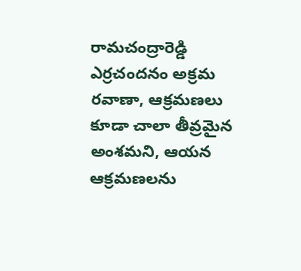రామచంద్రారెడ్డి ఎర్రచందనం అక్రమ రవాణా, ఆక్రమణలు కూడా చాలా తీవ్రమైన అంశమని, ఆయన ఆక్రమణలను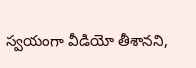స్వయంగా వీడియో తీశానని,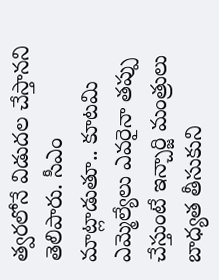త్వరలోనే విడుదల చేస్తానని తెలిపారు. సీఎం మాట్లాడుతూ.. కూటమి ఎమ్మెల్యేలు ఎవరైనా తప్పు చేస్తుంటే ఇన్చార్జి మంత్రులు బాధ్యత తీసుకుని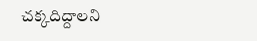చక్కదిద్దాలని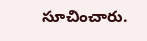సూచించారు.